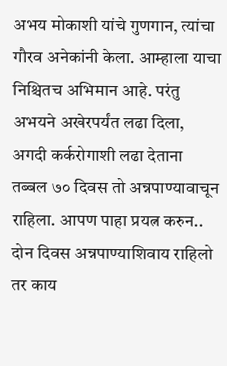अभय मोकाशी यांचे गुणगान, त्यांचा गौरव अनेकांनी केला. आम्हाला याचा निश्चितच अभिमान आहे. परंतु अभयने अखेरपर्यंत लढा दिला, अगदी कर्करोगाशी लढा देताना तब्बल ७० दिवस तो अन्नपाण्यावाचून राहिला. आपण पाहा प्रयत्न करुन.. दोन दिवस अन्नपाण्याशिवाय राहिलो तर काय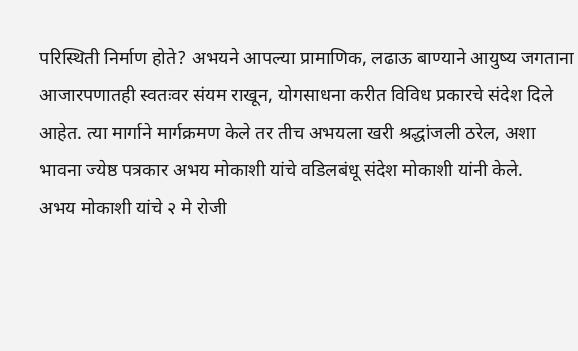परिस्थिती निर्माण होते? अभयने आपल्या प्रामाणिक, लढाऊ बाण्याने आयुष्य जगताना आजारपणातही स्वतःवर संयम राखून, योगसाधना करीत विविध प्रकारचे संदेश दिले आहेत. त्या मार्गाने मार्गक्रमण केले तर तीच अभयला खरी श्रद्धांजली ठरेल, अशा भावना ज्येष्ठ पत्रकार अभय मोकाशी यांचे वडिलबंधू संदेश मोकाशी यांनी केले.
अभय मोकाशी यांचे २ मे रोजी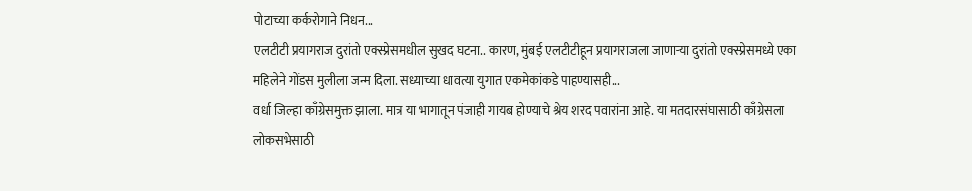पोटाच्या कर्करोगाने निधन...
एलटीटी प्रयागराज दुरांतो एक्स्प्रेसमधील सुखद घटना.. कारण, मुंबई एलटीटीहून प्रयागराजला जाणाऱ्या दुरांतो एक्स्प्रेसमध्ये एका महिलेने गोंडस मुलीला जन्म दिला. सध्याच्या धावत्या युगात एकमेकांकडे पाहण्यासही...
वर्धा जिल्हा काँग्रेसमुक्त झाला. मात्र या भागातून पंजाही गायब होण्याचे श्रेय शरद पवारांना आहे. या मतदारसंघासाठी काँग्रेसला लोकसभेसाठी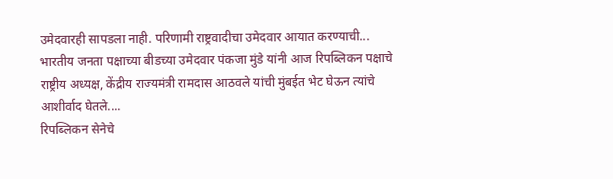उमेदवारही सापडला नाही. परिणामी राष्ट्रवादीचा उमेदवार आयात करण्याची...
भारतीय जनता पक्षाच्या बीडच्या उमेदवार पंकजा मुंडे यांनी आज रिपब्लिकन पक्षाचे राष्ट्रीय अध्यक्ष, केंद्रीय राज्यमंत्री रामदास आठवले यांची मुंबईत भेट घेऊन त्यांचे आशीर्वाद घेतले....
रिपब्लिकन सेनेचे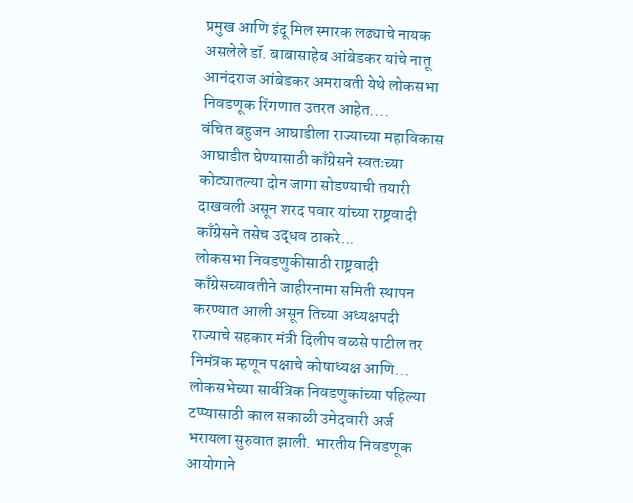प्रमुख आणि इंदू मिल स्मारक लढ्याचे नायक असलेले डॉ. बाबासाहेब आंबेडकर यांचे नातू आनंदराज आंबेडकर अमरावती येथे लोकसभा निवडणूक रिंगणात उतरत आहेत....
वंचित बहुजन आघाडीला राज्याच्या महाविकास आघाडीत घेण्यासाठी काँग्रेसने स्वतःच्या कोट्यातल्या दोन जागा सोडण्याची तयारी दाखवली असून शरद पवार यांच्या राष्ट्रवादी काँग्रेसने तसेच उद्धव ठाकरे...
लोकसभा निवडणुकीसाठी राष्ट्रवादी काँग्रेसच्यावतीने जाहीरनामा समिती स्थापन करण्यात आली असून तिच्या अध्यक्षपदी राज्याचे सहकार मंत्री दिलीप वळसे पाटील तर निमंत्रक म्हणून पक्षाचे कोषाध्यक्ष आणि...
लोकसभेच्या सार्वत्रिक निवडणुकांच्या पहिल्या टप्प्यासाठी काल सकाळी उमेदवारी अर्ज भरायला सुरुवात झाली. भारतीय निवडणूक आयोगाने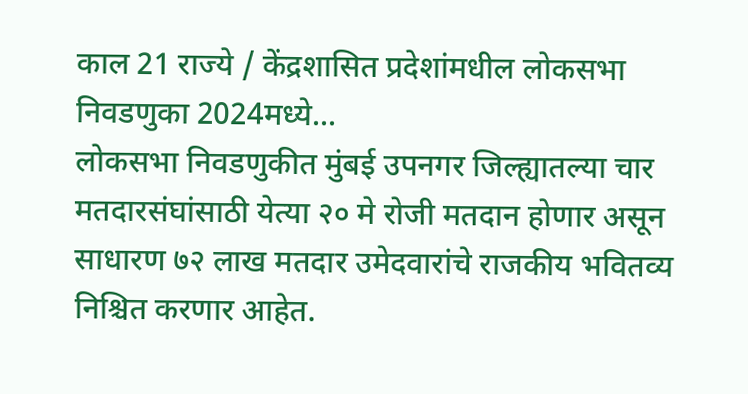काल 21 राज्ये / केंद्रशासित प्रदेशांमधील लोकसभा निवडणुका 2024मध्ये...
लोकसभा निवडणुकीत मुंबई उपनगर जिल्ह्यातल्या चार मतदारसंघांसाठी येत्या २० मे रोजी मतदान होणार असून साधारण ७२ लाख मतदार उमेदवारांचे राजकीय भवितव्य निश्चित करणार आहेत.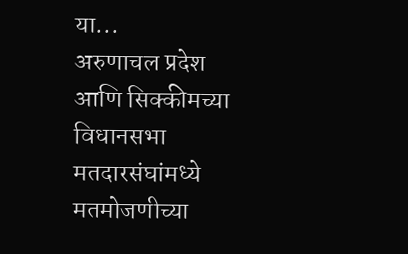या...
अरुणाचल प्रदेश आणि सिक्कीमच्या विधानसभा मतदारसंघांमध्ये मतमोजणीच्या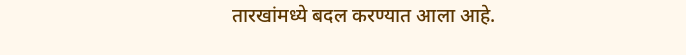तारखांमध्ये बदल करण्यात आला आहे.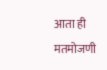आता ही मतमोजणी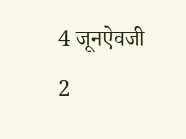4 जूनऐवजी 2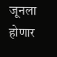जूनला होणार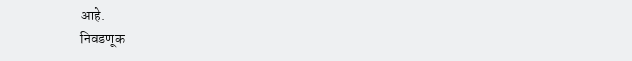आहे.
निवडणूक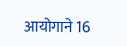आयोगाने 16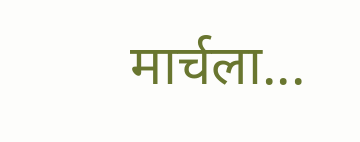मार्चला...